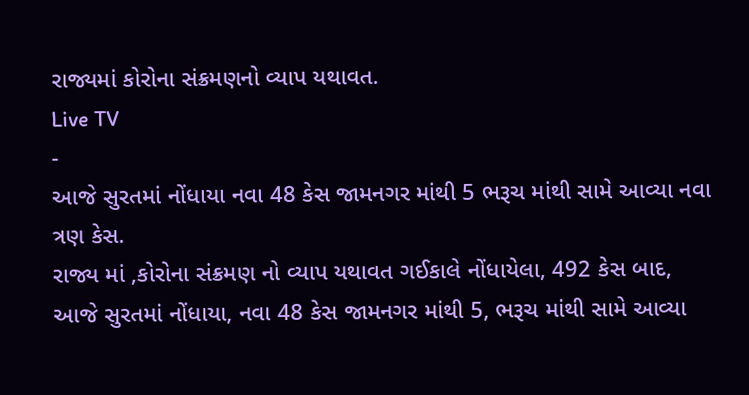રાજ્યમાં કોરોના સંક્રમણનો વ્યાપ યથાવત.
Live TV
-
આજે સુરતમાં નોંધાયા નવા 48 કેસ જામનગર માંથી 5 ભરૂચ માંથી સામે આવ્યા નવા ત્રણ કેસ.
રાજ્ય માં ,કોરોના સંક્રમણ નો વ્યાપ યથાવત ગઈકાલે નોંધાયેલા, 492 કેસ બાદ, આજે સુરતમાં નોંધાયા, નવા 48 કેસ જામનગર માંથી 5, ભરૂચ માંથી સામે આવ્યા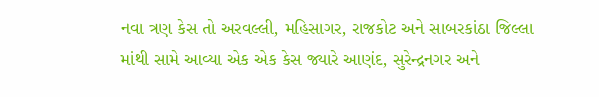નવા ત્રણ કેસ તો અરવલ્લી, મહિસાગર, રાજકોટ અને સાબરકાંઠા જિલ્લા માંથી સામે આવ્યા એક એક કેસ જ્યારે આણંદ, સુરેન્દ્રનગર અને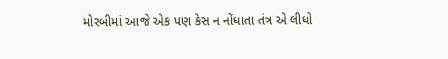મોરબીમાં આજે એક પણ કેસ ન નોંધાતા તંત્ર એ લીધો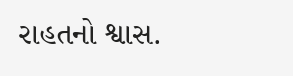રાહતનો શ્વાસ.